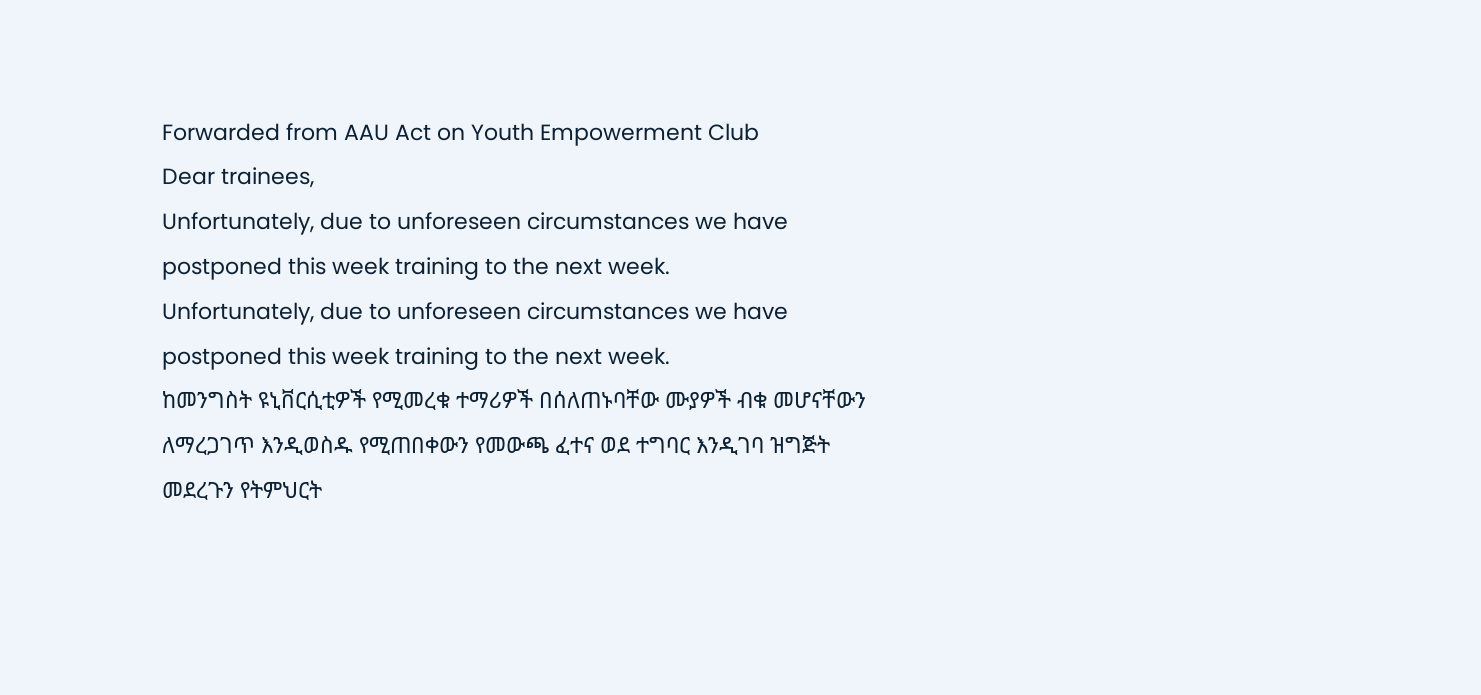Forwarded from AAU Act on Youth Empowerment Club
Dear trainees,
Unfortunately, due to unforeseen circumstances we have postponed this week training to the next week.
Unfortunately, due to unforeseen circumstances we have postponed this week training to the next week.
ከመንግስት ዩኒቨርሲቲዎች የሚመረቁ ተማሪዎች በሰለጠኑባቸው ሙያዎች ብቁ መሆናቸውን ለማረጋገጥ እንዲወስዱ የሚጠበቀውን የመውጫ ፈተና ወደ ተግባር እንዲገባ ዝግጅት መደረጉን የትምህርት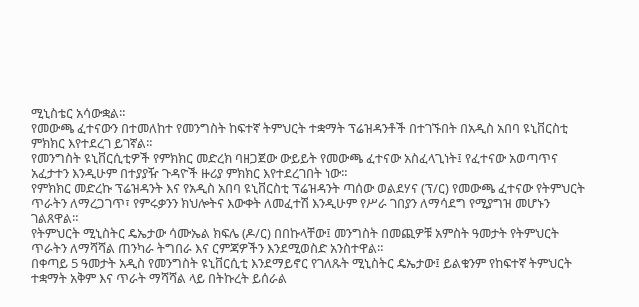ሚኒስቴር አሳውቋል።
የመውጫ ፈተናውን በተመለከተ የመንግስት ከፍተኛ ትምህርት ተቋማት ፕሬዝዳንቶች በተገኙበት በአዲስ አበባ ዩኒቨርስቲ ምክክር እየተደረገ ይገኛል።
የመንግስት ዩኒቨርሲቲዎች የምክክር መድረክ ባዘጋጀው ውይይት የመውጫ ፈተናው አስፈላጊነት፤ የፈተናው አወጣጥና አፈታተን እንዲሁም በተያያዥ ጉዳዮች ዙሪያ ምክክር እየተደረገበት ነው።
የምክክር መድረኩ ፕሬዝዳንት እና የአዲስ አበባ ዩኒቨርስቲ ፕሬዝዳንት ጣሰው ወልደሃና (ፕ/ር) የመውጫ ፈተናው የትምህርት ጥራትን ለማረጋገጥ፣ የምሩቃንን ክህሎትና እውቀት ለመፈተሽ እንዲሁም የሥራ ገበያን ለማሳደግ የሚያግዝ መሆኑን ገልጸዋል።
የትምህርት ሚኒስትር ዴኤታው ሳሙኤል ክፍሌ (ዶ/ር) በበኩላቸው፤ መንግስት በመጪዎቹ አምስት ዓመታት የትምህርት ጥራትን ለማሻሻል ጠንካራ ትግበራ እና ርምጃዎችን እንደሚወስድ አንስተዋል።
በቀጣይ 5 ዓመታት አዲስ የመንግስት ዩኒቨርሲቲ እንደማይኖር የገለጹት ሚኒስትር ዴኤታው፤ ይልቁንም የከፍተኛ ትምህርት ተቋማት አቅም እና ጥራት ማሻሻል ላይ በትኩረት ይሰራል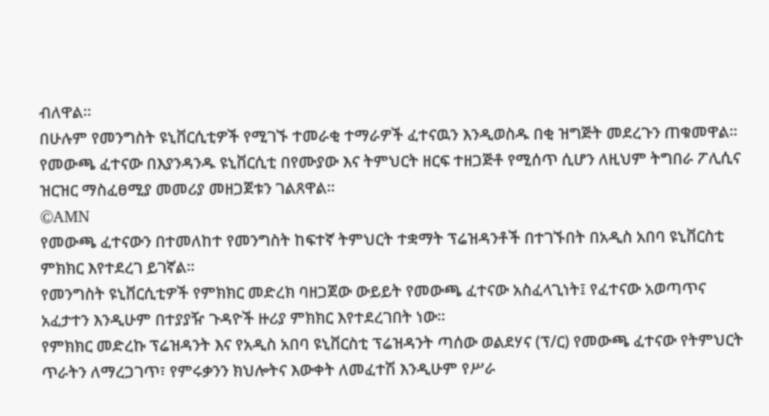ብለዋል።
በሁሉም የመንግስት ዩኒቨርሲቲዎች የሚገኙ ተመራቂ ተማራዎች ፈተናዉን እንዲወስዱ በቂ ዝግጅት መደረጉን ጠቁመዋል።
የመውጫ ፈተናው በእያንዳንዱ ዩኒቨርሲቲ በየሙያው እና ትምህርት ዘርፍ ተዘጋጅቶ የሚሰጥ ሲሆን ለዚህም ትግበራ ፖሊሲና ዝርዝር ማስፈፀሚያ መመሪያ መዘጋጀቱን ገልጸዋል።
©AMN
የመውጫ ፈተናውን በተመለከተ የመንግስት ከፍተኛ ትምህርት ተቋማት ፕሬዝዳንቶች በተገኙበት በአዲስ አበባ ዩኒቨርስቲ ምክክር እየተደረገ ይገኛል።
የመንግስት ዩኒቨርሲቲዎች የምክክር መድረክ ባዘጋጀው ውይይት የመውጫ ፈተናው አስፈላጊነት፤ የፈተናው አወጣጥና አፈታተን እንዲሁም በተያያዥ ጉዳዮች ዙሪያ ምክክር እየተደረገበት ነው።
የምክክር መድረኩ ፕሬዝዳንት እና የአዲስ አበባ ዩኒቨርስቲ ፕሬዝዳንት ጣሰው ወልደሃና (ፕ/ር) የመውጫ ፈተናው የትምህርት ጥራትን ለማረጋገጥ፣ የምሩቃንን ክህሎትና እውቀት ለመፈተሽ እንዲሁም የሥራ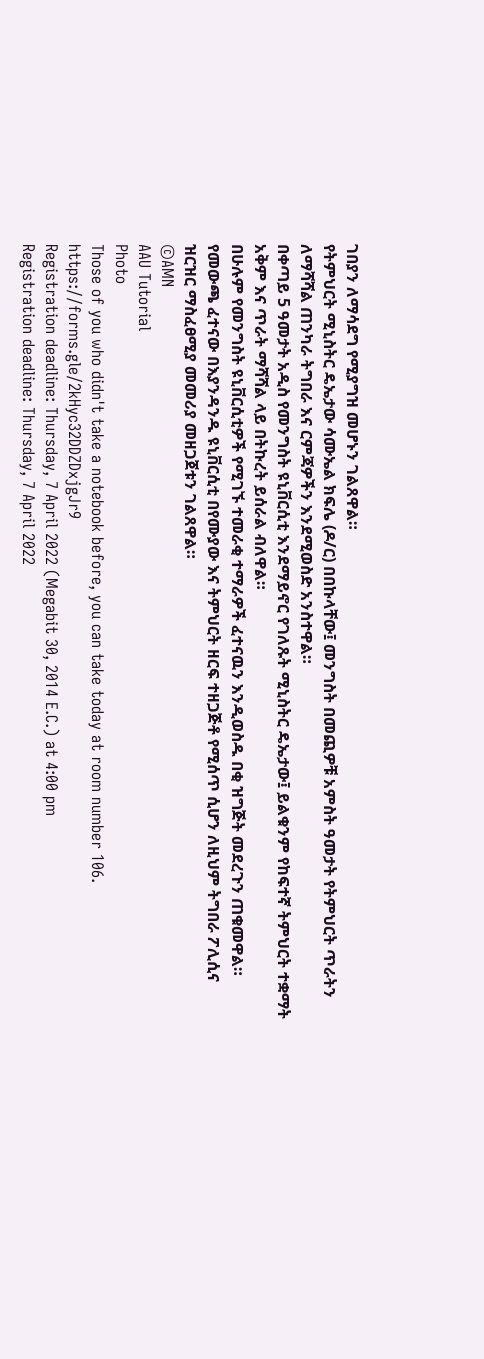ገበያን ለማሳደግ የሚያግዝ መሆኑን ገልጸዋል።
የትምህርት ሚኒስትር ዴኤታው ሳሙኤል ክፍሌ (ዶ/ር) በበኩላቸው፤ መንግስት በመጪዎቹ አምስት ዓመታት የትምህርት ጥራትን ለማሻሻል ጠንካራ ትግበራ እና ርምጃዎችን እንደሚወስድ አንስተዋል።
በቀጣይ 5 ዓመታት አዲስ የመንግስት ዩኒቨርሲቲ እንደማይኖር የገለጹት ሚኒስትር ዴኤታው፤ ይልቁንም የከፍተኛ ትምህርት ተቋማት አቅም እና ጥራት ማሻሻል ላይ በትኩረት ይሰራል ብለዋል።
በሁሉም የመንግስት ዩኒቨርሲቲዎች የሚገኙ ተመራቂ ተማራዎች ፈተናዉን እንዲወስዱ በቂ ዝግጅት መደረጉን ጠቁመዋል።
የመውጫ ፈተናው በእያንዳንዱ ዩኒቨርሲቲ በየሙያው እና ትምህርት ዘርፍ ተዘጋጅቶ የሚሰጥ ሲሆን ለዚህም ትግበራ ፖሊሲና ዝርዝር ማስፈፀሚያ መመሪያ መዘጋጀቱን ገልጸዋል።
©AMN
AAU Tutorial
Photo
Those of you who didn't take a notebook before, you can take today at room number 106.
https://forms.gle/2kHyc32DDZDxjgJr9
Registration deadline: Thursday, 7 April 2022 (Megabit 30, 2014 E.C.) at 4:00 pm
Registration deadline: Thursday, 7 April 2022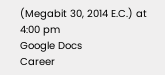(Megabit 30, 2014 E.C.) at 4:00 pm
Google Docs
Career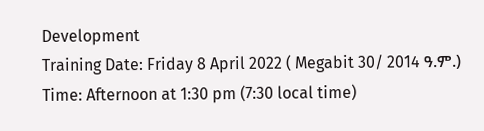Development
Training Date: Friday 8 April 2022 ( Megabit 30/ 2014 ዓ.ም.)
Time: Afternoon at 1:30 pm (7:30 local time)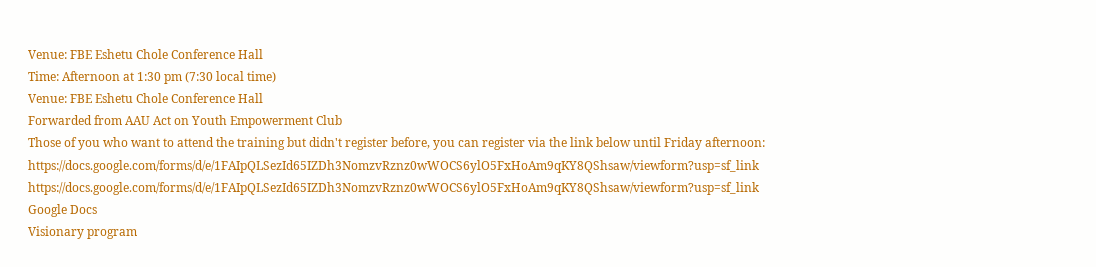Venue: FBE Eshetu Chole Conference Hall
Time: Afternoon at 1:30 pm (7:30 local time)
Venue: FBE Eshetu Chole Conference Hall
Forwarded from AAU Act on Youth Empowerment Club
Those of you who want to attend the training but didn't register before, you can register via the link below until Friday afternoon:
https://docs.google.com/forms/d/e/1FAIpQLSezId65IZDh3NomzvRznz0wWOCS6ylO5FxHoAm9qKY8QShsaw/viewform?usp=sf_link
https://docs.google.com/forms/d/e/1FAIpQLSezId65IZDh3NomzvRznz0wWOCS6ylO5FxHoAm9qKY8QShsaw/viewform?usp=sf_link
Google Docs
Visionary program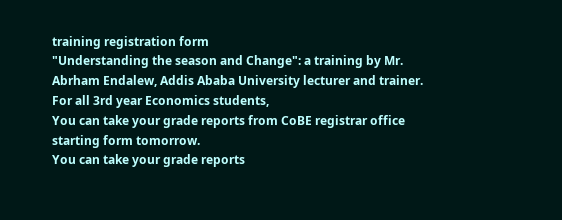training registration form
"Understanding the season and Change": a training by Mr. Abrham Endalew, Addis Ababa University lecturer and trainer.
For all 3rd year Economics students,
You can take your grade reports from CoBE registrar office starting form tomorrow.
You can take your grade reports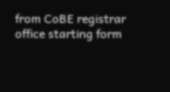from CoBE registrar office starting form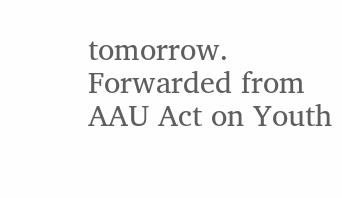tomorrow.
Forwarded from AAU Act on Youth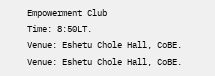Empowerment Club
Time: 8:50LT.
Venue: Eshetu Chole Hall, CoBE.
Venue: Eshetu Chole Hall, CoBE.